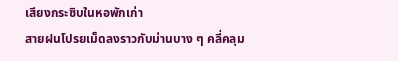เสียงกระซิบในหอพักเก่า
สายฝนโปรยเม็ดลงราวกับม่านบาง ๆ คลี่คลุม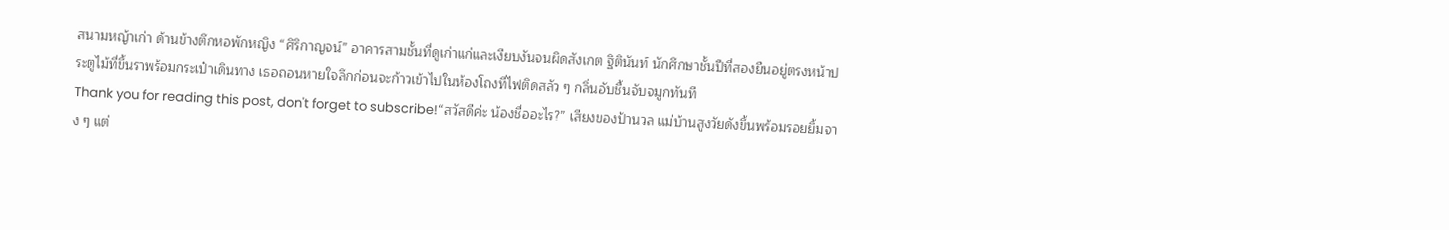สนามหญ้าเก่า ด้านข้างตึกหอพักหญิง “ศิริกาญจน์” อาคารสามชั้นที่ดูเก่าแก่และเงียบงันจนผิดสังเกต ฐิตินันท์ นักศึกษาชั้นปีที่สองยืนอยู่ตรงหน้าประตูไม้ที่ขึ้นราพร้อมกระเป๋าเดินทาง เธอถอนหายใจลึกก่อนจะก้าวเข้าไปในห้องโถงที่ไฟติดสลัว ๆ กลิ่นอับชื้นจับจมูกทันที
Thank you for reading this post, don't forget to subscribe!“สวัสดีค่ะ น้องชื่ออะไร?” เสียงของป้านวล แม่บ้านสูงวัยดังขึ้นพร้อมรอยยิ้มจาง ๆ แต่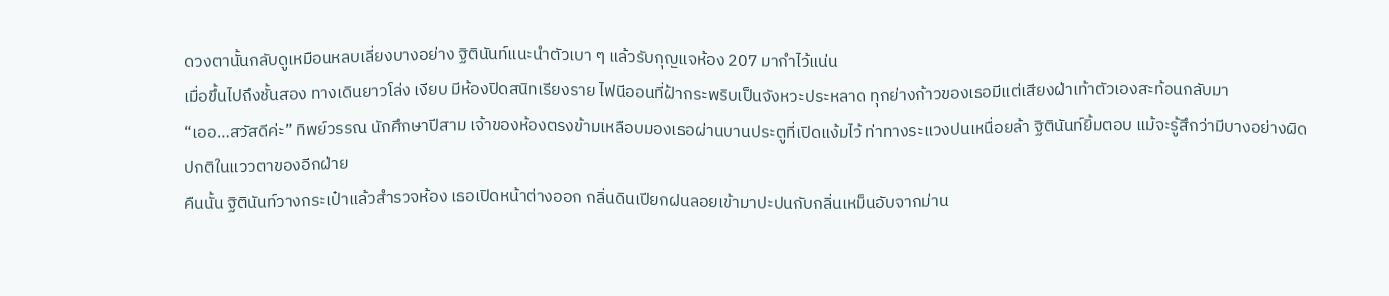ดวงตานั้นกลับดูเหมือนหลบเลี่ยงบางอย่าง ฐิตินันท์แนะนำตัวเบา ๆ แล้วรับกุญแจห้อง 207 มากำไว้แน่น
เมื่อขึ้นไปถึงชั้นสอง ทางเดินยาวโล่ง เงียบ มีห้องปิดสนิทเรียงราย ไฟนีออนที่ฝ้ากระพริบเป็นจังหวะประหลาด ทุกย่างก้าวของเธอมีแต่เสียงฝ่าเท้าตัวเองสะท้อนกลับมา
“เออ…สวัสดีค่ะ” ทิพย์วรรณ นักศึกษาปีสาม เจ้าของห้องตรงข้ามเหลือบมองเธอผ่านบานประตูที่เปิดแง้มไว้ ท่าทางระแวงปนเหนื่อยล้า ฐิตินันท์ยิ้มตอบ แม้จะรู้สึกว่ามีบางอย่างผิดปกติในแววตาของอีกฝ่าย
คืนนั้น ฐิตินันท์วางกระเป๋าแล้วสำรวจห้อง เธอเปิดหน้าต่างออก กลิ่นดินเปียกฝนลอยเข้ามาปะปนกับกลิ่นเหม็นอับจากม่าน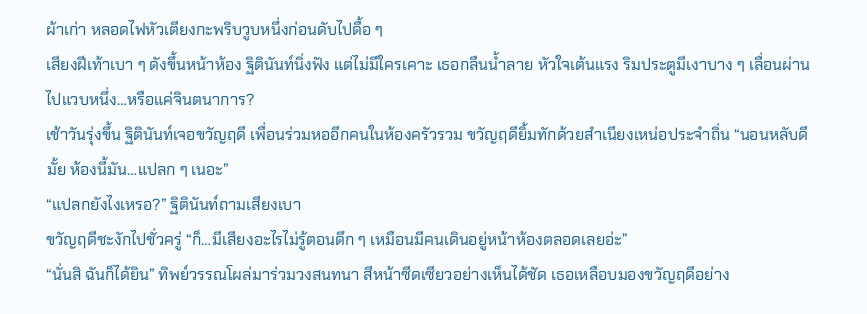ผ้าเก่า หลอดไฟหัวเตียงกะพริบวูบหนึ่งก่อนดับไปดื้อ ๆ
เสียงฝีเท้าเบา ๆ ดังขึ้นหน้าห้อง ฐิตินันท์นิ่งฟัง แต่ไม่มีใครเคาะ เธอกลืนน้ำลาย หัวใจเต้นแรง ริมประตูมีเงาบาง ๆ เลื่อนผ่านไปแวบหนึ่ง…หรือแค่จินตนาการ?
เช้าวันรุ่งขึ้น ฐิตินันท์เจอขวัญฤดี เพื่อนร่วมหออีกคนในห้องครัวรวม ขวัญฤดียิ้มทักด้วยสำเนียงเหน่อประจำถิ่น “นอนหลับดีมั้ย ห้องนี้มัน…แปลก ๆ เนอะ”
“แปลกยังไงเหรอ?” ฐิตินันท์ถามเสียงเบา
ขวัญฤดีชะงักไปชั่วครู่ “ก็…มีเสียงอะไรไม่รู้ตอนดึก ๆ เหมือนมีคนเดินอยู่หน้าห้องตลอดเลยอ่ะ”
“นั่นสิ ฉันก็ได้ยิน” ทิพย์วรรณโผล่มาร่วมวงสนทนา สีหน้าซีดเซียวอย่างเห็นได้ชัด เธอเหลือบมองขวัญฤดีอย่าง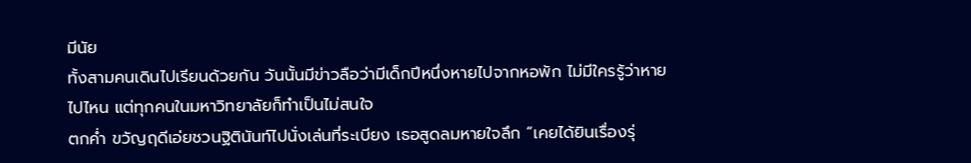มีนัย
ทั้งสามคนเดินไปเรียนด้วยกัน วันนั้นมีข่าวลือว่ามีเด็กปีหนึ่งหายไปจากหอพัก ไม่มีใครรู้ว่าหายไปไหน แต่ทุกคนในมหาวิทยาลัยก็ทำเป็นไม่สนใจ
ตกค่ำ ขวัญฤดีเอ่ยชวนฐิตินันท์ไปนั่งเล่นที่ระเบียง เธอสูดลมหายใจลึก “เคยได้ยินเรื่องรุ่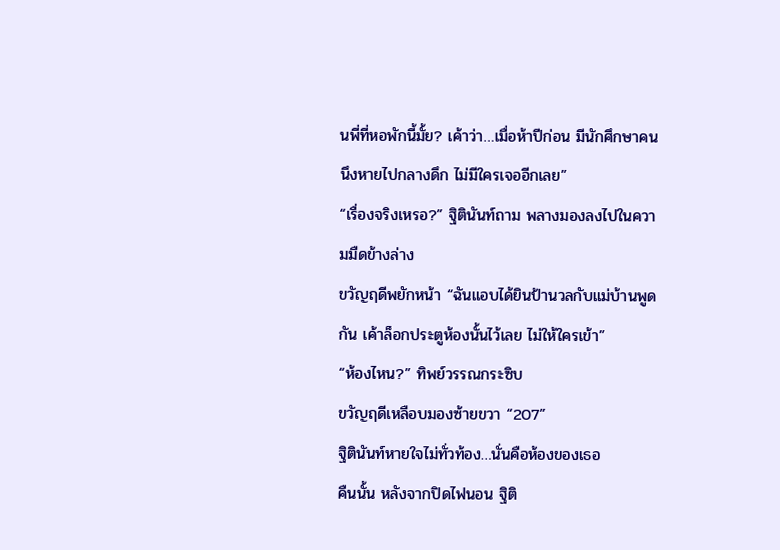นพี่ที่หอพักนี้มั้ย? เค้าว่า…เมื่อห้าปีก่อน มีนักศึกษาคนนึงหายไปกลางดึก ไม่มีใครเจออีกเลย”
“เรื่องจริงเหรอ?” ฐิตินันท์ถาม พลางมองลงไปในความมืดข้างล่าง
ขวัญฤดีพยักหน้า “ฉันแอบได้ยินป้านวลกับแม่บ้านพูดกัน เค้าล็อกประตูห้องนั้นไว้เลย ไม่ให้ใครเข้า”
“ห้องไหน?” ทิพย์วรรณกระซิบ
ขวัญฤดีเหลือบมองซ้ายขวา “207”
ฐิตินันท์หายใจไม่ทั่วท้อง…นั่นคือห้องของเธอ
คืนนั้น หลังจากปิดไฟนอน ฐิติ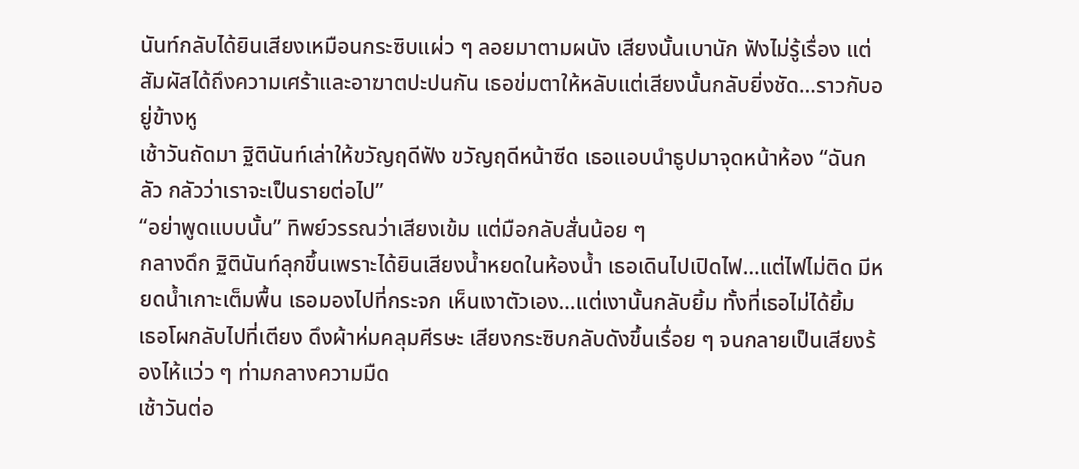นันท์กลับได้ยินเสียงเหมือนกระซิบแผ่ว ๆ ลอยมาตามผนัง เสียงนั้นเบานัก ฟังไม่รู้เรื่อง แต่สัมผัสได้ถึงความเศร้าและอาฆาตปะปนกัน เธอข่มตาให้หลับแต่เสียงนั้นกลับยิ่งชัด…ราวกับอยู่ข้างหู
เช้าวันถัดมา ฐิตินันท์เล่าให้ขวัญฤดีฟัง ขวัญฤดีหน้าซีด เธอแอบนำธูปมาจุดหน้าห้อง “ฉันกลัว กลัวว่าเราจะเป็นรายต่อไป”
“อย่าพูดแบบนั้น” ทิพย์วรรณว่าเสียงเข้ม แต่มือกลับสั่นน้อย ๆ
กลางดึก ฐิตินันท์ลุกขึ้นเพราะได้ยินเสียงน้ำหยดในห้องน้ำ เธอเดินไปเปิดไฟ…แต่ไฟไม่ติด มีหยดน้ำเกาะเต็มพื้น เธอมองไปที่กระจก เห็นเงาตัวเอง…แต่เงานั้นกลับยิ้ม ทั้งที่เธอไม่ได้ยิ้ม
เธอโผกลับไปที่เตียง ดึงผ้าห่มคลุมศีรษะ เสียงกระซิบกลับดังขึ้นเรื่อย ๆ จนกลายเป็นเสียงร้องไห้แว่ว ๆ ท่ามกลางความมืด
เช้าวันต่อ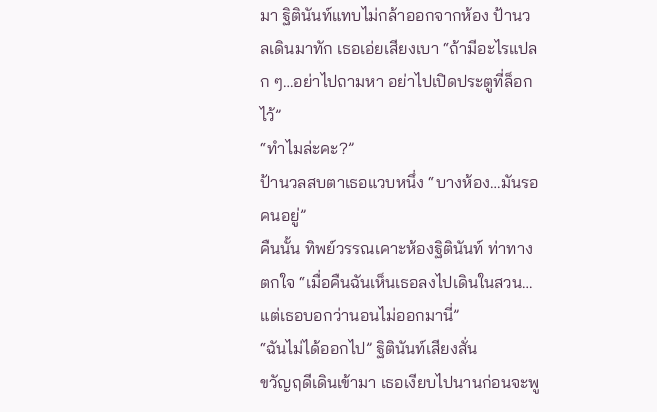มา ฐิตินันท์แทบไม่กล้าออกจากห้อง ป้านวลเดินมาทัก เธอเอ่ยเสียงเบา “ถ้ามีอะไรแปลก ๆ…อย่าไปถามหา อย่าไปเปิดประตูที่ล็อกไว้”
“ทำไมล่ะคะ?”
ป้านวลสบตาเธอแวบหนึ่ง “บางห้อง…มันรอคนอยู่”
คืนนั้น ทิพย์วรรณเคาะห้องฐิตินันท์ ท่าทางตกใจ “เมื่อคืนฉันเห็นเธอลงไปเดินในสวน…แต่เธอบอกว่านอนไม่ออกมานี่”
“ฉันไม่ได้ออกไป” ฐิตินันท์เสียงสั่น
ขวัญฤดีเดินเข้ามา เธอเงียบไปนานก่อนจะพู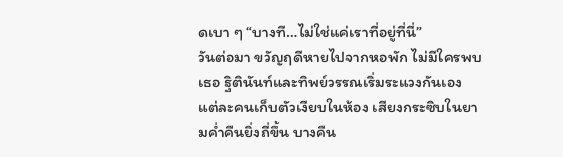ดเบา ๆ “บางที…ไม่ใช่แค่เราที่อยู่ที่นี่”
วันต่อมา ขวัญฤดีหายไปจากหอพัก ไม่มีใครพบเธอ ฐิตินันท์และทิพย์วรรณเริ่มระแวงกันเอง แต่ละคนเก็บตัวเงียบในห้อง เสียงกระซิบในยามค่ำคืนยิ่งถี่ขึ้น บางคืน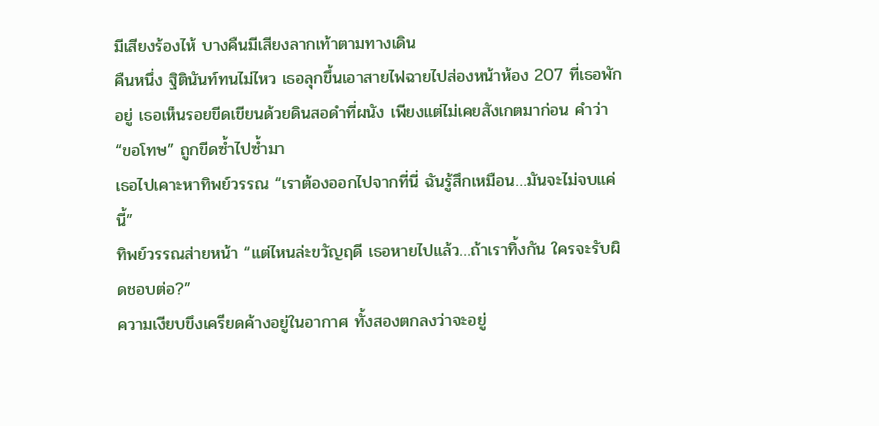มีเสียงร้องไห้ บางคืนมีเสียงลากเท้าตามทางเดิน
คืนหนึ่ง ฐิตินันท์ทนไม่ไหว เธอลุกขึ้นเอาสายไฟฉายไปส่องหน้าห้อง 207 ที่เธอพักอยู่ เธอเห็นรอยขีดเขียนด้วยดินสอดำที่ผนัง เพียงแต่ไม่เคยสังเกตมาก่อน คำว่า “ขอโทษ” ถูกขีดซ้ำไปซ้ำมา
เธอไปเคาะหาทิพย์วรรณ “เราต้องออกไปจากที่นี่ ฉันรู้สึกเหมือน…มันจะไม่จบแค่นี้”
ทิพย์วรรณส่ายหน้า “แต่ไหนล่ะขวัญฤดี เธอหายไปแล้ว…ถ้าเราทิ้งกัน ใครจะรับผิดชอบต่อ?”
ความเงียบขึงเครียดค้างอยู่ในอากาศ ทั้งสองตกลงว่าจะอยู่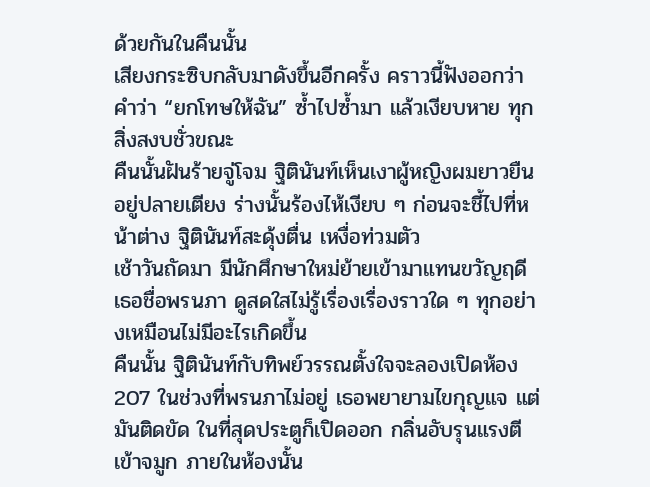ด้วยกันในคืนนั้น
เสียงกระซิบกลับมาดังขึ้นอีกครั้ง คราวนี้ฟังออกว่าคำว่า “ยกโทษให้ฉัน” ซ้ำไปซ้ำมา แล้วเงียบหาย ทุกสิ่งสงบชั่วขณะ
คืนนั้นฝันร้ายจู่โจม ฐิตินันท์เห็นเงาผู้หญิงผมยาวยืนอยู่ปลายเตียง ร่างนั้นร้องไห้เงียบ ๆ ก่อนจะชี้ไปที่หน้าต่าง ฐิตินันท์สะดุ้งตื่น เหงื่อท่วมตัว
เช้าวันถัดมา มีนักศึกษาใหม่ย้ายเข้ามาแทนขวัญฤดี เธอชื่อพรนภา ดูสดใสไม่รู้เรื่องเรื่องราวใด ๆ ทุกอย่างเหมือนไม่มีอะไรเกิดขึ้น
คืนนั้น ฐิตินันท์กับทิพย์วรรณตั้งใจจะลองเปิดห้อง 207 ในช่วงที่พรนภาไม่อยู่ เธอพยายามไขกุญแจ แต่มันติดขัด ในที่สุดประตูก็เปิดออก กลิ่นอับรุนแรงตีเข้าจมูก ภายในห้องนั้น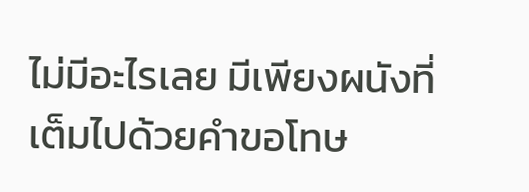ไม่มีอะไรเลย มีเพียงผนังที่เต็มไปด้วยคำขอโทษ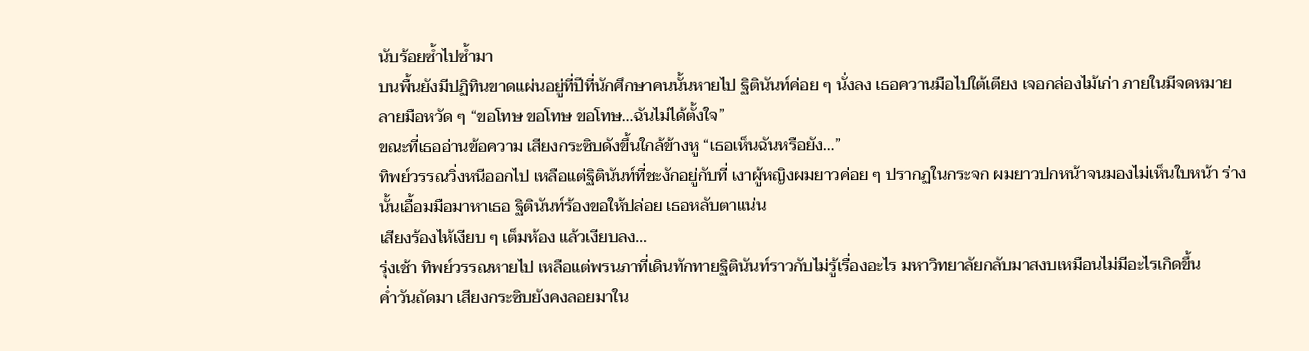นับร้อยซ้ำไปซ้ำมา
บนพื้นยังมีปฏิทินขาดแผ่นอยู่ที่ปีที่นักศึกษาคนนั้นหายไป ฐิตินันท์ค่อย ๆ นั่งลง เธอควานมือไปใต้เตียง เจอกล่องไม้เก่า ภายในมีจดหมายลายมือหวัด ๆ “ขอโทษ ขอโทษ ขอโทษ…ฉันไม่ได้ตั้งใจ”
ขณะที่เธออ่านข้อความ เสียงกระซิบดังขึ้นใกล้ข้างหู “เธอเห็นฉันหรือยัง…”
ทิพย์วรรณวิ่งหนีออกไป เหลือแต่ฐิตินันท์ที่ชะงักอยู่กับที่ เงาผู้หญิงผมยาวค่อย ๆ ปรากฏในกระจก ผมยาวปกหน้าจนมองไม่เห็นใบหน้า ร่างนั้นเอื้อมมือมาหาเธอ ฐิตินันท์ร้องขอให้ปล่อย เธอหลับตาแน่น
เสียงร้องไห้เงียบ ๆ เต็มห้อง แล้วเงียบลง…
รุ่งเช้า ทิพย์วรรณหายไป เหลือแต่พรนภาที่เดินทักทายฐิตินันท์ราวกับไม่รู้เรื่องอะไร มหาวิทยาลัยกลับมาสงบเหมือนไม่มีอะไรเกิดขึ้น
ค่ำวันถัดมา เสียงกระซิบยังคงลอยมาใน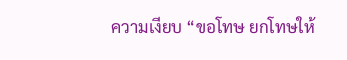ความเงียบ “ขอโทษ ยกโทษให้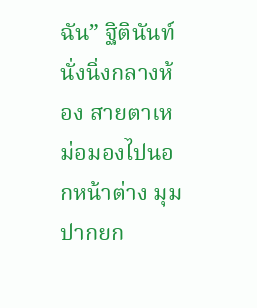ฉัน” ฐิตินันท์นั่งนิ่งกลางห้อง สายตาเหม่อมองไปนอกหน้าต่าง มุมปากยก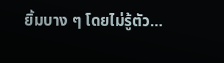ยิ้มบาง ๆ โดยไม่รู้ตัว…